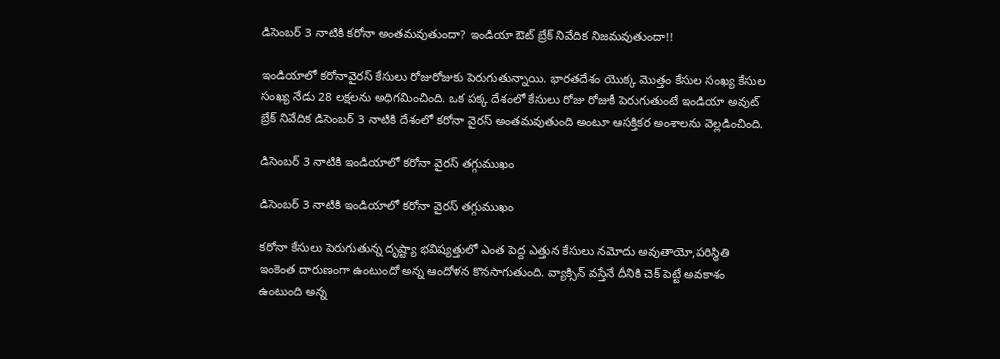డిసెంబర్ 3 నాటికి కరోనా అంతమవుతుందా? ఇండియా ఔట్ బ్రేక్ నివేదిక నిజమవుతుందా!!

ఇండియాలో కరోనావైరస్ కేసులు రోజురోజుకు పెరుగుతున్నాయి. భారతదేశం యొక్క మొత్తం కేసుల సంఖ్య కేసుల సంఖ్య నేడు 28 లక్షలను అధిగమించింది. ఒక పక్క దేశంలో కేసులు రోజు రోజుకీ పెరుగుతుంటే ఇండియా అవుట్ బ్రేక్ నివేదిక డిసెంబర్ 3 నాటికి దేశంలో కరోనా వైరస్ అంతమవుతుంది అంటూ ఆసక్తికర అంశాలను వెల్లడించింది.

డిసెంబర్ 3 నాటికి ఇండియాలో కరోనా వైరస్ తగ్గుముఖం

డిసెంబర్ 3 నాటికి ఇండియాలో కరోనా వైరస్ తగ్గుముఖం

కరోనా కేసులు పెరుగుతున్న దృష్ట్యా భవిష్యత్తులో ఎంత పెద్ద ఎత్తున కేసులు నమోదు అవుతాయో,పరిస్థితి ఇంకెంత దారుణంగా ఉంటుందో అన్న ఆందోళన కొనసాగుతుంది. వ్యాక్సిన్ వస్తేనే దీనికి చెక్ పెట్టే అవకాశం ఉంటుంది అన్న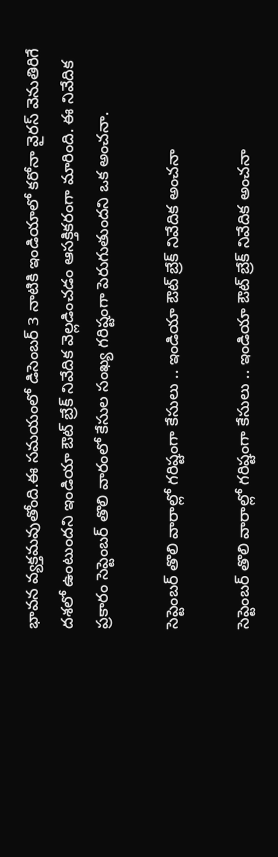భావన వ్యక్తమవుతోంది.ఈ సమయంలో డిసెంబర్ 3 నాటికి ఇండియాలో కరోనా వైరస్ వెనుతిరిగే దశలో ఉంటుందని ఇండియా ఔట్ బ్రేక్ నివేదిక వెల్లడించడం ఆసక్తికరంగా మారింది. ఈ నివేదిక ప్రకారం సెప్టెంబర్ తొలి వారంలో కేసుల సంఖ్య గరిష్టంగా పెరుగుతుందని ఒక అంచనా.

సెప్టెంబర్ తొలి వారాల్లో గరిష్టంగా కేసులు .. ఇండియా ఔట్ బ్రేక్ నివేదిక అంచనా

సెప్టెంబర్ తొలి వారాల్లో గరిష్టంగా కేసులు .. ఇండియా ఔట్ బ్రేక్ నివేదిక అంచనా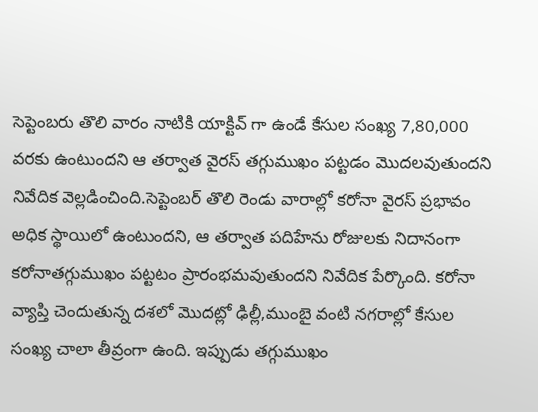సెప్టెంబరు తొలి వారం నాటికి యాక్టివ్ గా ఉండే కేసుల సంఖ్య 7,80,000 వరకు ఉంటుందని ఆ తర్వాత వైరస్ తగ్గుముఖం పట్టడం మొదలవుతుందని నివేదిక వెల్లడించింది.సెప్టెంబర్ తొలి రెండు వారాల్లో కరోనా వైరస్ ప్రభావం అధిక స్థాయిలో ఉంటుందని, ఆ తర్వాత పదిహేను రోజులకు నిదానంగా కరోనాతగ్గుముఖం పట్టటం ప్రారంభమవుతుందని నివేదిక పేర్కొంది. కరోనా వ్యాప్తి చెందుతున్న దశలో మొదట్లో ఢిల్లీ,ముంబై వంటి నగరాల్లో కేసుల సంఖ్య చాలా తీవ్రంగా ఉంది. ఇప్పుడు తగ్గుముఖం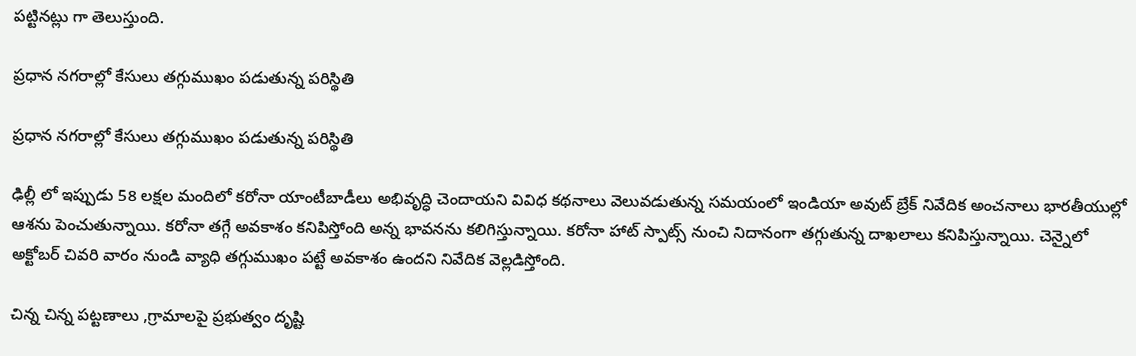పట్టినట్లు గా తెలుస్తుంది.

ప్రధాన నగరాల్లో కేసులు తగ్గుముఖం పడుతున్న పరిస్థితి

ప్రధాన నగరాల్లో కేసులు తగ్గుముఖం పడుతున్న పరిస్థితి

ఢిల్లీ లో ఇప్పుడు 58 లక్షల మందిలో కరోనా యాంటీబాడీలు అభివృద్ధి చెందాయని వివిధ కథనాలు వెలువడుతున్న సమయంలో ఇండియా అవుట్ బ్రేక్ నివేదిక అంచనాలు భారతీయుల్లో ఆశను పెంచుతున్నాయి. కరోనా తగ్గే అవకాశం కనిపిస్తోంది అన్న భావనను కలిగిస్తున్నాయి. కరోనా హాట్ స్పాట్స్ నుంచి నిదానంగా తగ్గుతున్న దాఖలాలు కనిపిస్తున్నాయి. చెన్నైలో అక్టోబర్ చివరి వారం నుండి వ్యాధి తగ్గుముఖం పట్టే అవకాశం ఉందని నివేదిక వెల్లడిస్తోంది.

చిన్న చిన్న పట్టణాలు ,గ్రామాలపై ప్రభుత్వం దృష్టి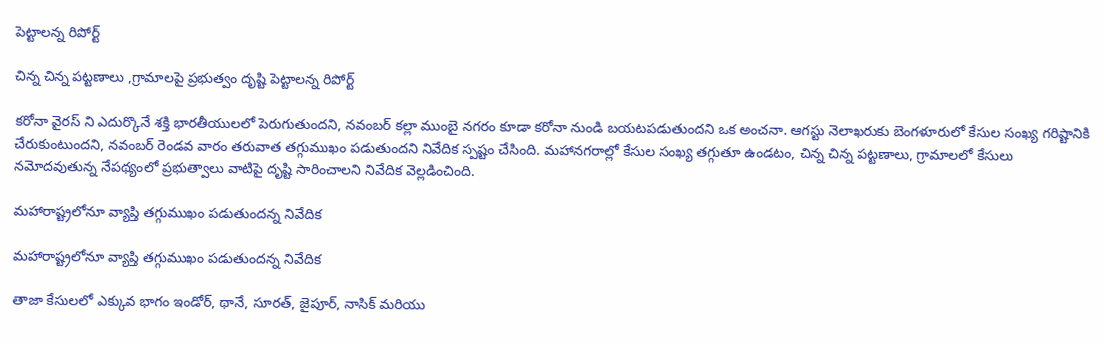పెట్టాలన్న రిపోర్ట్

చిన్న చిన్న పట్టణాలు ,గ్రామాలపై ప్రభుత్వం దృష్టి పెట్టాలన్న రిపోర్ట్

కరోనా వైరస్ ని ఎదుర్కొనే శక్తి భారతీయులలో పెరుగుతుందని, నవంబర్ కల్లా ముంబై నగరం కూడా కరోనా నుండి బయటపడుతుందని ఒక అంచనా. ఆగస్టు నెలాఖరుకు బెంగళూరులో కేసుల సంఖ్య గరిష్టానికి చేరుకుంటుందని, నవంబర్ రెండవ వారం తరువాత తగ్గుముఖం పడుతుందని నివేదిక స్పష్టం చేసింది. మహానగరాల్లో కేసుల సంఖ్య తగ్గుతూ ఉండటం, చిన్న చిన్న పట్టణాలు, గ్రామాలలో కేసులు నమోదవుతున్న నేపథ్యంలో ప్రభుత్వాలు వాటిపై దృష్టి సారించాలని నివేదిక వెల్లడించింది.

మహారాష్ట్రలోనూ వ్యాప్తి తగ్గుముఖం పడుతుందన్న నివేదిక

మహారాష్ట్రలోనూ వ్యాప్తి తగ్గుముఖం పడుతుందన్న నివేదిక

తాజా కేసులలో ఎక్కువ భాగం ఇండోర్, థానే, సూరత్, జైపూర్, నాసిక్ మరియు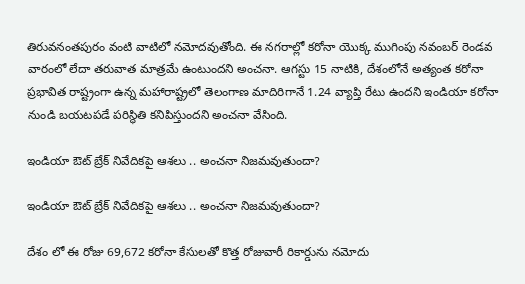తిరువనంతపురం వంటి వాటిలో నమోదవుతోంది. ఈ నగరాల్లో కరోనా యొక్క ముగింపు నవంబర్ రెండవ వారంలో లేదా తరువాత మాత్రమే ఉంటుందని అంచనా. ఆగస్టు 15 నాటికి, దేశంలోనే అత్యంత కరోనా ప్రభావిత రాష్ట్రంగా ఉన్న మహారాష్ట్రలో తెలంగాణ మాదిరిగానే 1.24 వ్యాప్తి రేటు ఉందని ఇండియా కరోనా నుండి బయటపడే పరిస్థితి కనిపిస్తుందని అంచనా వేసింది.

ఇండియా ఔట్ బ్రేక్ నివేదికపై ఆశలు .. అంచనా నిజమవుతుందా?

ఇండియా ఔట్ బ్రేక్ నివేదికపై ఆశలు .. అంచనా నిజమవుతుందా?

దేశం లో ఈ రోజు 69,672 కరోనా కేసులతో కొత్త రోజువారీ రికార్డును నమోదు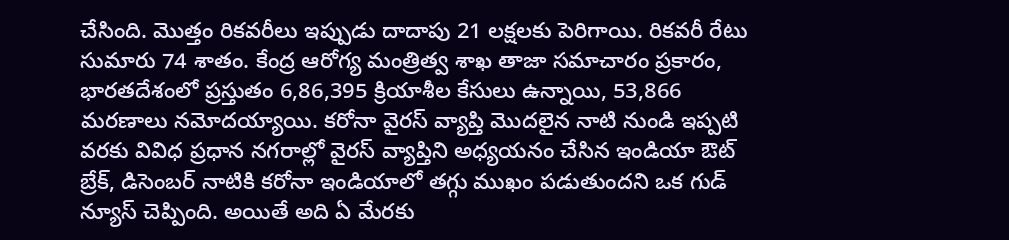చేసింది. మొత్తం రికవరీలు ఇప్పుడు దాదాపు 21 లక్షలకు పెరిగాయి. రికవరీ రేటు సుమారు 74 శాతం. కేంద్ర ఆరోగ్య మంత్రిత్వ శాఖ తాజా సమాచారం ప్రకారం, భారతదేశంలో ప్రస్తుతం 6,86,395 క్రియాశీల కేసులు ఉన్నాయి, 53,866 మరణాలు నమోదయ్యాయి. కరోనా వైరస్ వ్యాప్తి మొదలైన నాటి నుండి ఇప్పటి వరకు వివిధ ప్రధాన నగరాల్లో వైరస్ వ్యాప్తిని అధ్యయనం చేసిన ఇండియా ఔట్ బ్రేక్, డిసెంబర్ నాటికి కరోనా ఇండియాలో తగ్గు ముఖం పడుతుందని ఒక గుడ్ న్యూస్ చెప్పింది. అయితే అది ఏ మేరకు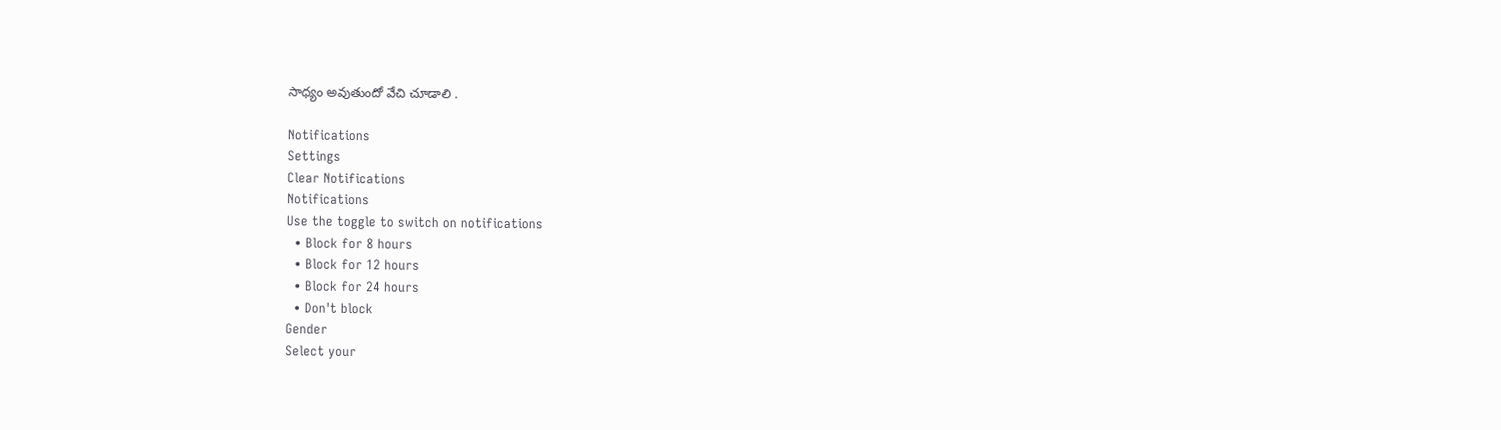సాధ్యం అవుతుందో వేచి చూడాలి .

Notifications
Settings
Clear Notifications
Notifications
Use the toggle to switch on notifications
  • Block for 8 hours
  • Block for 12 hours
  • Block for 24 hours
  • Don't block
Gender
Select your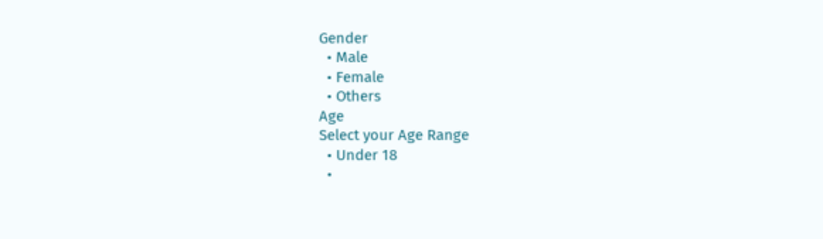Gender
  • Male
  • Female
  • Others
Age
Select your Age Range
  • Under 18
  •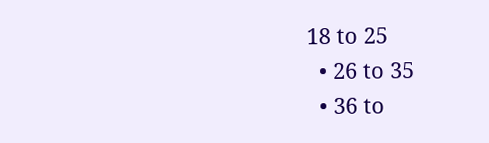18 to 25
  • 26 to 35
  • 36 to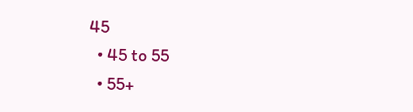45
  • 45 to 55
  • 55+